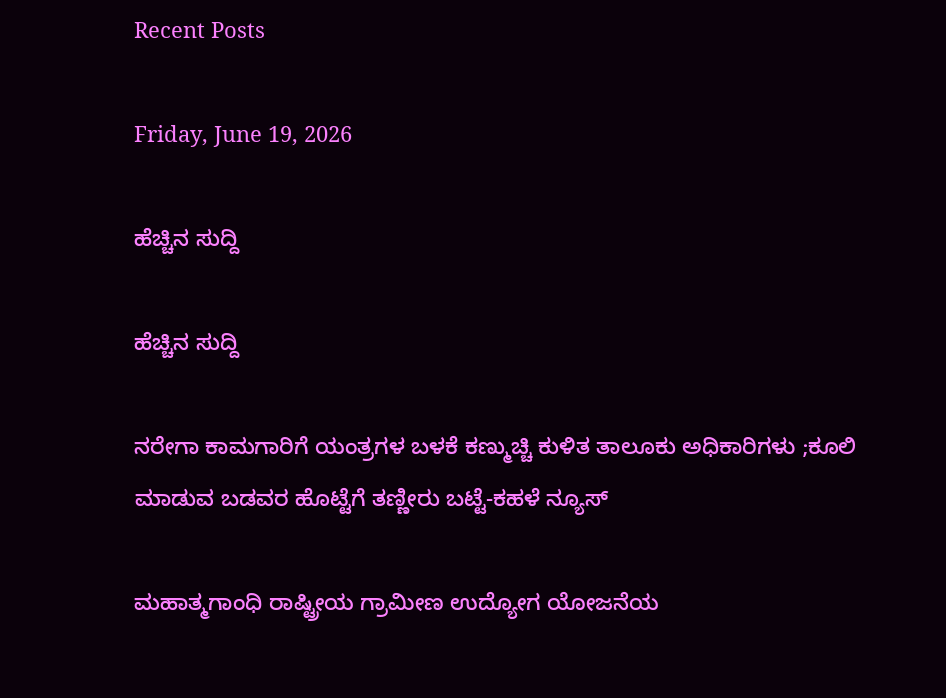Recent Posts

Friday, June 19, 2026

ಹೆಚ್ಚಿನ ಸುದ್ದಿ

ಹೆಚ್ಚಿನ ಸುದ್ದಿ

ನರೇಗಾ ಕಾಮಗಾರಿಗೆ ಯಂತ್ರಗಳ ಬಳಕೆ ಕಣ್ಮುಚ್ಚಿ ಕುಳಿತ ತಾಲೂಕು ಅಧಿಕಾರಿಗಳು ;ಕೂಲಿ ಮಾಡುವ ಬಡವರ ಹೊಟ್ಟೆಗೆ ತಣ್ಣೀರು ಬಟ್ಟೆ-ಕಹಳೆ ನ್ಯೂಸ್

ಮಹಾತ್ಮಗಾಂಧಿ ರಾಷ್ಟ್ರೀಯ ಗ್ರಾಮೀಣ ಉದ್ಯೋಗ ಯೋಜನೆಯ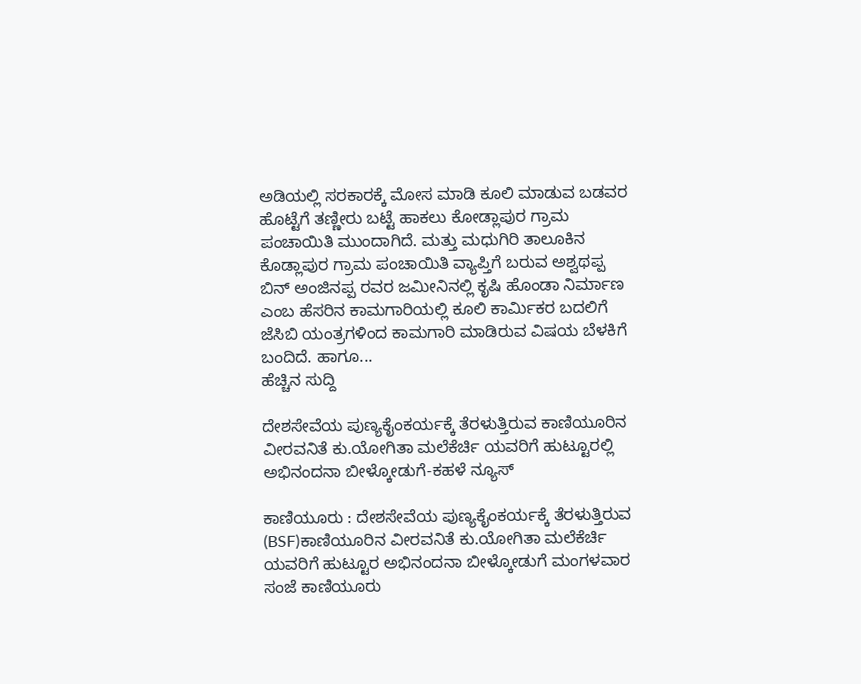ಅಡಿಯಲ್ಲಿ ಸರಕಾರಕ್ಕೆ ಮೋಸ ಮಾಡಿ ಕೂಲಿ ಮಾಡುವ ಬಡವರ ಹೊಟ್ಟೆಗೆ ತಣ್ಣೀರು ಬಟ್ಟೆ ಹಾಕಲು ಕೋಡ್ಲಾಪುರ ಗ್ರಾಮ ಪಂಚಾಯಿತಿ ಮುಂದಾಗಿದೆ. ಮತ್ತು ಮಧುಗಿರಿ ತಾಲೂಕಿನ ಕೊಡ್ಲಾಪುರ ಗ್ರಾಮ ಪಂಚಾಯಿತಿ ವ್ಯಾಪ್ತಿಗೆ ಬರುವ ಅಶ್ವಥಪ್ಪ ಬಿನ್ ಅಂಜಿನಪ್ಪ ರವರ ಜಮೀನಿನಲ್ಲಿ ಕೃಷಿ ಹೊಂಡಾ ನಿರ್ಮಾಣ ಎಂಬ ಹೆಸರಿನ ಕಾಮಗಾರಿಯಲ್ಲಿ ಕೂಲಿ ಕಾರ್ಮಿಕರ ಬದಲಿಗೆ ಜೆಸಿಬಿ ಯಂತ್ರಗಳಿಂದ ಕಾಮಗಾರಿ ಮಾಡಿರುವ ವಿಷಯ ಬೆಳಕಿಗೆ ಬಂದಿದೆ. ಹಾಗೂ...
ಹೆಚ್ಚಿನ ಸುದ್ದಿ

ದೇಶಸೇವೆಯ ಪುಣ್ಯಕೈಂಕರ್ಯಕ್ಕೆ ತೆರಳುತ್ತಿರುವ ಕಾಣಿಯೂರಿನ ವೀರವನಿತೆ ಕು.ಯೋಗಿತಾ ಮಲೆಕೆರ್ಚಿ ಯವರಿಗೆ ಹುಟ್ಟೂರಲ್ಲಿ ಅಭಿನಂದನಾ ಬೀಳ್ಕೋಡುಗೆ-ಕಹಳೆ ನ್ಯೂಸ್

ಕಾಣಿಯೂರು : ದೇಶಸೇವೆಯ ಪುಣ್ಯಕೈಂಕರ್ಯಕ್ಕೆ ತೆರಳುತ್ತಿರುವ (BSF)ಕಾಣಿಯೂರಿನ ವೀರವನಿತೆ ಕು.ಯೋಗಿತಾ ಮಲೆಕೆರ್ಚಿ ಯವರಿಗೆ ಹುಟ್ಟೂರ ಅಭಿನಂದನಾ ಬೀಳ್ಕೋಡುಗೆ ಮಂಗಳವಾರ ಸಂಜೆ ಕಾಣಿಯೂರು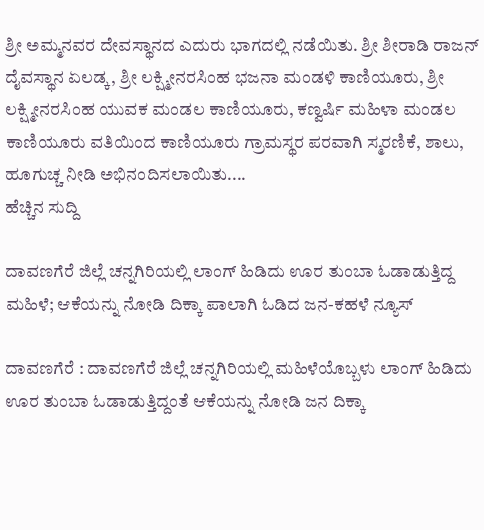ಶ್ರೀ ಅಮ್ಮನವರ ದೇವಸ್ಥಾನದ ಎದುರು ಭಾಗದಲ್ಲಿ ನಡೆಯಿತು. ಶ್ರೀ ಶೀರಾಡಿ ರಾಜನ್ ದೈವಸ್ಥಾನ ಏಲಡ್ಕ, ಶ್ರೀ ಲಕ್ಷ್ಮೀನರಸಿಂಹ ಭಜನಾ ಮಂಡಳಿ ಕಾಣಿಯೂರು, ಶ್ರೀ ಲಕ್ಷ್ಮೀನರಸಿಂಹ ಯುವಕ ಮಂಡಲ ಕಾಣಿಯೂರು, ಕಣ್ವರ್ಷಿ ಮಹಿಳಾ ಮಂಡಲ ಕಾಣಿಯೂರು ವತಿಯಿಂದ ಕಾಣಿಯೂರು ಗ್ರಾಮಸ್ಥರ ಪರವಾಗಿ ಸ್ಮರಣಿಕೆ, ಶಾಲು, ಹೂಗುಚ್ಚ ನೀಡಿ ಅಭಿನಂದಿಸಲಾಯಿತು....
ಹೆಚ್ಚಿನ ಸುದ್ದಿ

ದಾವಣಗೆರೆ ಜಿಲ್ಲೆ ಚನ್ನಗಿರಿಯಲ್ಲಿ ಲಾಂಗ್ ಹಿಡಿದು ಊರ ತುಂಬಾ ಓಡಾಡುತ್ತಿದ್ದ ಮಹಿಳೆ; ಆಕೆಯನ್ನು ನೋಡಿ ದಿಕ್ಕಾ ಪಾಲಾಗಿ ಓಡಿದ ಜನ-ಕಹಳೆ ನ್ಯೂಸ್

ದಾವಣಗೆರೆ : ದಾವಣಗೆರೆ ಜಿಲ್ಲೆ ಚನ್ನಗಿರಿಯಲ್ಲಿ ಮಹಿಳೆಯೊಬ್ಬಳು ಲಾಂಗ್ ಹಿಡಿದು ಊರ ತುಂಬಾ ಓಡಾಡುತ್ತಿದ್ದಂತೆ ಆಕೆಯನ್ನು ನೋಡಿ ಜನ ದಿಕ್ಕಾ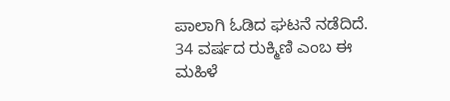ಪಾಲಾಗಿ ಓಡಿದ ಘಟನೆ ನಡೆದಿದೆ. 34 ವರ್ಷದ ರುಕ್ಮಿಣಿ ಎಂಬ ಈ ಮಹಿಳೆ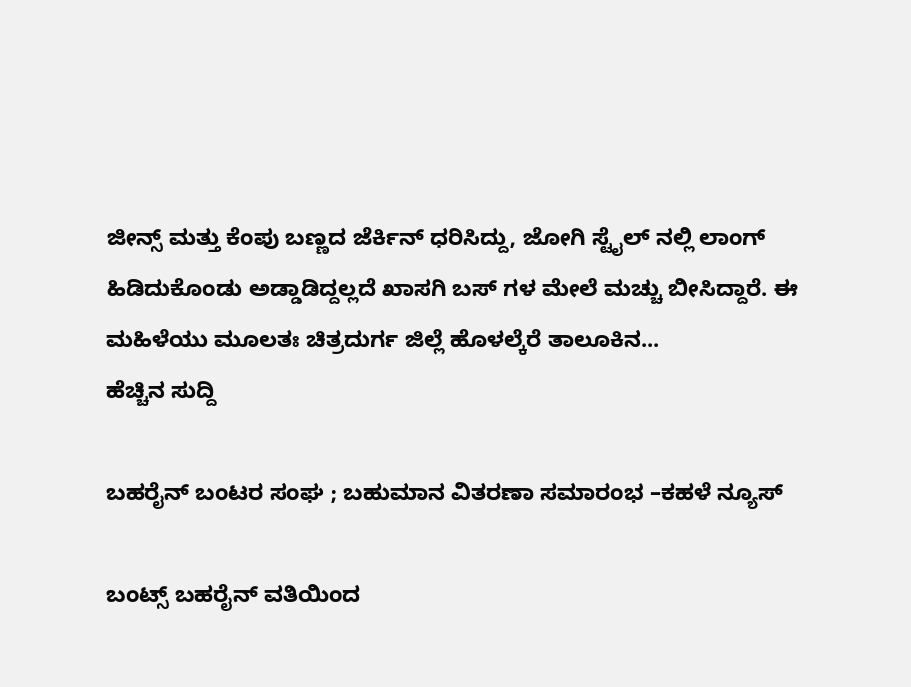ಜೀನ್ಸ್ ಮತ್ತು ಕೆಂಪು ಬಣ್ಣದ ಜೆರ್ಕಿನ್ ಧರಿಸಿದ್ದು, ಜೋಗಿ ಸ್ಟೈಲ್ ನಲ್ಲಿ ಲಾಂಗ್ ಹಿಡಿದುಕೊಂಡು ಅಡ್ಡಾಡಿದ್ದಲ್ಲದೆ ಖಾಸಗಿ ಬಸ್ ಗಳ ಮೇಲೆ ಮಚ್ಚು ಬೀಸಿದ್ದಾರೆ. ಈ ಮಹಿಳೆಯು ಮೂಲತಃ ಚಿತ್ರದುರ್ಗ ಜಿಲ್ಲೆ ಹೊಳಲ್ಕೆರೆ ತಾಲೂಕಿನ...
ಹೆಚ್ಚಿನ ಸುದ್ದಿ

ಬಹರೈನ್ ಬಂಟರ ಸಂಘ ; ಬಹುಮಾನ ವಿತರಣಾ ಸಮಾರಂಭ –ಕಹಳೆ ನ್ಯೂಸ್

ಬಂಟ್ಸ್ ಬಹರೈನ್ ವತಿಯಿಂದ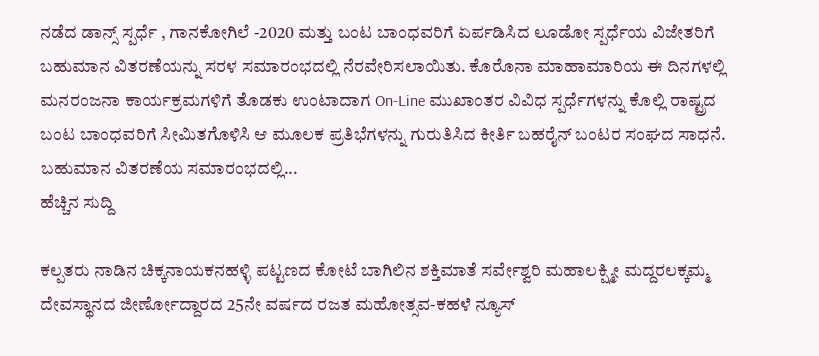ನಡೆದ ಡಾನ್ಸ್ ಸ್ಪರ್ಧೆ , ಗಾನಕೋಗಿಲೆ -2020 ಮತ್ತು ಬಂಟ ಬಾಂಧವರಿಗೆ ಏರ್ಪಡಿಸಿದ ಲೂಡೋ ಸ್ಪರ್ಧೆಯ ವಿಜೇತರಿಗೆ ಬಹುಮಾನ ವಿತರಣೆಯನ್ನು ಸರಳ ಸಮಾರಂಭದಲ್ಲಿ ನೆರವೇರಿಸಲಾಯಿತು. ಕೊರೊನಾ ಮಾಹಾಮಾರಿಯ ಈ ದಿನಗಳಲ್ಲಿ ಮನರಂಜನಾ ಕಾರ್ಯಕ್ರಮಗಳಿಗೆ ತೊಡಕು ಉಂಟಾದಾಗ On-Line ಮುಖಾಂತರ ವಿವಿಧ ಸ್ಪರ್ಧೆಗಳನ್ನು ಕೊಲ್ಲಿ ರಾಷ್ಟ್ರದ ಬಂಟ ಬಾಂಧವರಿಗೆ ಸೀಮಿತಗೊಳಿಸಿ ಆ ಮೂಲಕ ಪ್ರತಿಭೆಗಳನ್ನು ಗುರುತಿಸಿದ ಕೀರ್ತಿ ಬಹರೈನ್ ಬಂಟರ ಸಂಘದ ಸಾಧನೆ. ಬಹುಮಾನ ವಿತರಣೆಯ ಸಮಾರಂಭದಲ್ಲಿ...
ಹೆಚ್ಚಿನ ಸುದ್ದಿ

ಕಲ್ಪತರು ನಾಡಿನ ಚಿಕ್ಕನಾಯಕನಹಳ್ಳಿ ಪಟ್ಟಣದ ಕೋಟೆ ಬಾಗಿಲಿನ ಶಕ್ತಿಮಾತೆ ಸರ್ವೇಶ್ವರಿ ಮಹಾಲಕ್ಷ್ಮೀ ಮದ್ದರಲಕ್ಕಮ್ಮ ದೇವಸ್ಥಾನದ ಜೀರ್ಣೋದ್ದಾರದ 25ನೇ ವರ್ಷದ ರಜತ ಮಹೋತ್ಸವ-ಕಹಳೆ ನ್ಯೂಸ್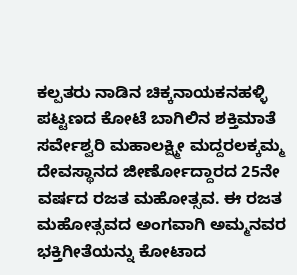ಕಲ್ಪತರು ನಾಡಿನ ಚಿಕ್ಕನಾಯಕನಹಳ್ಳಿ ಪಟ್ಟಣದ ಕೋಟೆ ಬಾಗಿಲಿನ ಶಕ್ತಿಮಾತೆ ಸರ್ವೇಶ್ವರಿ ಮಹಾಲಕ್ಷ್ಮೀ ಮದ್ದರಲಕ್ಕಮ್ಮ ದೇವಸ್ಥಾನದ ಜೀರ್ಣೋದ್ದಾರದ 25ನೇ ವರ್ಷದ ರಜತ ಮಹೋತ್ಸವ. ಈ ರಜತ ಮಹೋತ್ಸವದ ಅಂಗವಾಗಿ ಅಮ್ಮನವರ ಭಕ್ತಿಗೀತೆಯನ್ನು ಕೋಟಾದ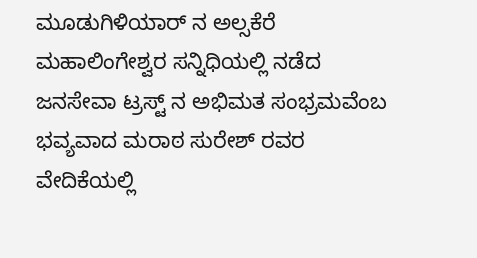ಮೂಡುಗಿಳಿಯಾರ್ ನ ಅಲ್ಸಕೆರೆ ಮಹಾಲಿಂಗೇಶ್ವರ ಸನ್ನಿಧಿಯಲ್ಲಿ ನಡೆದ ಜನಸೇವಾ ಟ್ರಸ್ಟ್ ನ ಅಭಿಮತ ಸಂಭ್ರಮವೆಂಬ ಭವ್ಯವಾದ ಮರಾಠ ಸುರೇಶ್ ರವರ ವೇದಿಕೆಯಲ್ಲಿ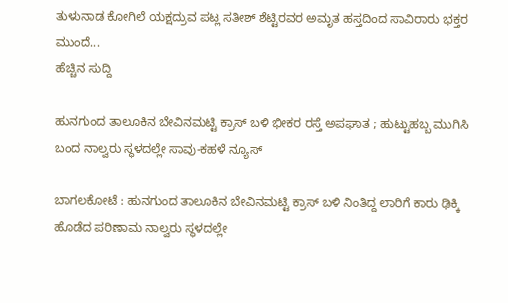ತುಳುನಾಡ ಕೋಗಿಲೆ ಯಕ್ಷದ್ರುವ ಪಟ್ಲ ಸತೀಶ್ ಶೆಟ್ಟಿರವರ ಅಮೃತ ಹಸ್ತದಿಂದ ಸಾವಿರಾರು ಭಕ್ತರ ಮುಂದೆ...
ಹೆಚ್ಚಿನ ಸುದ್ದಿ

ಹುನಗುಂದ ತಾಲೂಕಿನ ಬೇವಿನಮಟ್ಟಿ ಕ್ರಾಸ್ ಬಳಿ ಭೀಕರ ರಸ್ತೆ ಅಪಘಾತ ; ಹುಟ್ಟುಹಬ್ಬ ಮುಗಿಸಿ ಬಂದ ನಾಲ್ವರು ಸ್ಥಳದಲ್ಲೇ ಸಾವು-ಕಹಳೆ ನ್ಯೂಸ್

ಬಾಗಲಕೋಟೆ : ಹುನಗುಂದ ತಾಲೂಕಿನ ಬೇವಿನಮಟ್ಟಿ ಕ್ರಾಸ್ ಬಳಿ ನಿಂತಿದ್ದ ಲಾರಿಗೆ ಕಾರು ಢಿಕ್ಕಿ ಹೊಡೆದ ಪರಿಣಾಮ ನಾಲ್ವರು ಸ್ಥಳದಲ್ಲೇ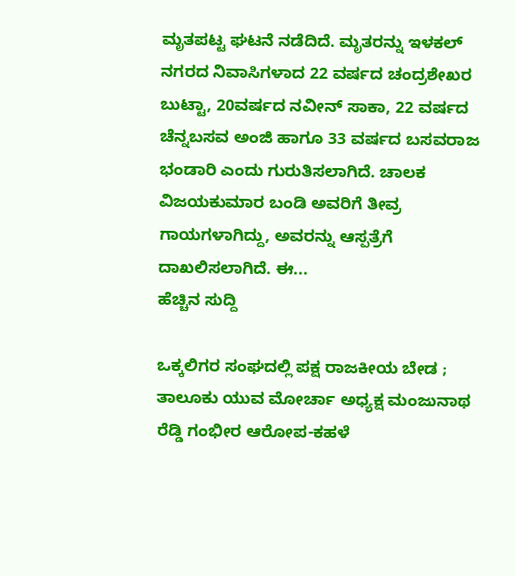ಮೃತಪಟ್ಟ ಘಟನೆ ನಡೆದಿದೆ. ಮೃತರನ್ನು ಇಳಕಲ್ ನಗರದ ನಿವಾಸಿಗಳಾದ 22 ವರ್ಷದ ಚಂದ್ರಶೇಖರ ಬುಟ್ಟಾ, 20ವರ್ಷದ ನವೀನ್ ಸಾಕಾ, 22 ವರ್ಷದ ಚೆನ್ನಬಸವ ಅಂಜಿ ಹಾಗೂ 33 ವರ್ಷದ ಬಸವರಾಜ ಭಂಡಾರಿ ಎಂದು ಗುರುತಿಸಲಾಗಿದೆ. ಚಾಲಕ ವಿಜಯಕುಮಾರ ಬಂಡಿ ಅವರಿಗೆ ತೀವ್ರ ಗಾಯಗಳಾಗಿದ್ದು, ಅವರನ್ನು ಆಸ್ಪತ್ರೆಗೆ ದಾಖಲಿಸಲಾಗಿದೆ. ಈ...
ಹೆಚ್ಚಿನ ಸುದ್ದಿ

ಒಕ್ಕಲಿಗರ ಸಂಘದಲ್ಲಿ ಪಕ್ಷ ರಾಜಕೀಯ ಬೇಡ ; ತಾಲೂಕು ಯುವ ಮೋರ್ಚಾ ಅಧ್ಯಕ್ಷ ಮಂಜುನಾಥ ರೆಡ್ಡಿ ಗಂಭೀರ ಆರೋಪ-ಕಹಳೆ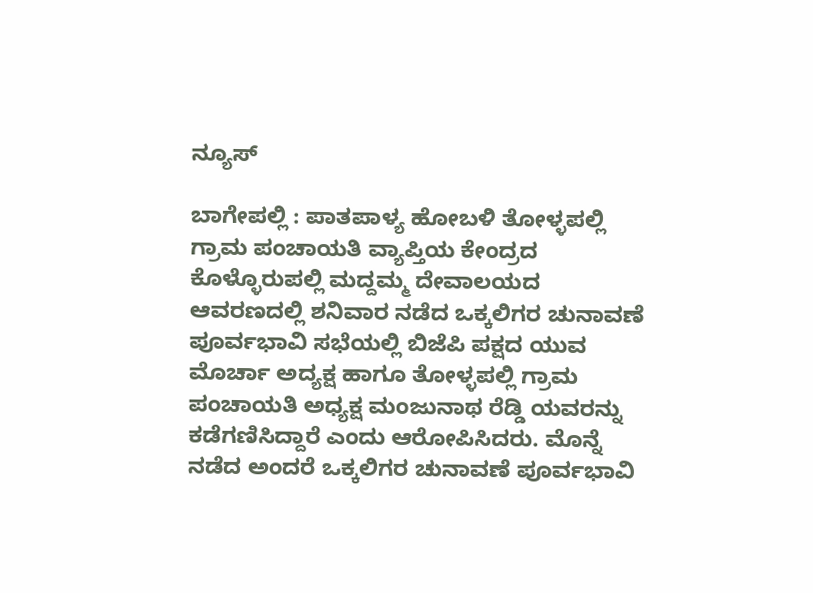ನ್ಯೂಸ್

ಬಾಗೇಪಲ್ಲಿ : ಪಾತಪಾಳ್ಯ ಹೋಬಳಿ ತೋಳ್ಳಪಲ್ಲಿ ಗ್ರಾಮ ಪಂಚಾಯತಿ ವ್ಯಾಪ್ತಿಯ ಕೇಂದ್ರದ ಕೊಳ್ಳೊರುಪಲ್ಲಿ ಮದ್ದಮ್ಮ ದೇವಾಲಯದ ಆವರಣದಲ್ಲಿ ಶನಿವಾರ ನಡೆದ ಒಕ್ಕಲಿಗರ ಚುನಾವಣೆ ಪೂರ್ವಭಾವಿ ಸಭೆಯಲ್ಲಿ ಬಿಜೆಪಿ ಪಕ್ಷದ ಯುವ ಮೊರ್ಚಾ ಅದ್ಯಕ್ಷ ಹಾಗೂ ತೋಳ್ಳಪಲ್ಲಿ ಗ್ರಾಮ ಪಂಚಾಯತಿ ಅಧ್ಯಕ್ಷ ಮಂಜುನಾಥ ರೆಡ್ಡಿ ಯವರನ್ನು ಕಡೆಗಣಿಸಿದ್ದಾರೆ ಎಂದು ಆರೋಪಿಸಿದರು. ಮೊನ್ನೆ ನಡೆದ ಅಂದರೆ ಒಕ್ಕಲಿಗರ ಚುನಾವಣೆ ಪೂರ್ವಭಾವಿ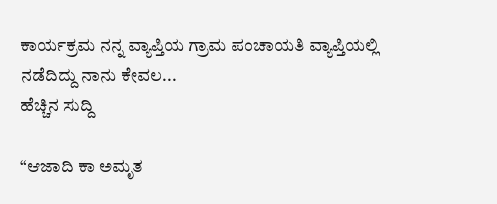ಕಾರ್ಯಕ್ರಮ ನನ್ನ ವ್ಯಾಪ್ತಿಯ ಗ್ರಾಮ ಪಂಚಾಯತಿ ವ್ಯಾಪ್ತಿಯಲ್ಲಿ ನಡೆದಿದ್ದು ನಾನು ಕೇವಲ...
ಹೆಚ್ಚಿನ ಸುದ್ದಿ

“ಆಜಾದಿ ಕಾ ಅಮೃತ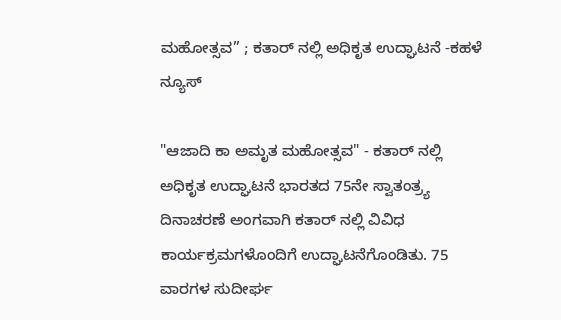ಮಹೋತ್ಸವ” ; ಕತಾರ್ ನಲ್ಲಿ ಅಧಿಕೃತ ಉದ್ಘಾಟನೆ -ಕಹಳೆ ನ್ಯೂಸ್

"ಆಜಾದಿ ಕಾ ಅಮೃತ ಮಹೋತ್ಸವ" - ಕತಾರ್ ನಲ್ಲಿ ಅಧಿಕೃತ ಉದ್ಘಾಟನೆ ಭಾರತದ 75ನೇ ಸ್ವಾತಂತ್ರ್ಯ ದಿನಾಚರಣೆ ಅಂಗವಾಗಿ ಕತಾರ್ ನಲ್ಲಿ ವಿವಿಧ ಕಾರ್ಯಕ್ರಮಗಳೊಂದಿಗೆ ಉದ್ಘಾಟನೆಗೊಂಡಿತು. 75 ವಾರಗಳ ಸುದೀರ್ಘ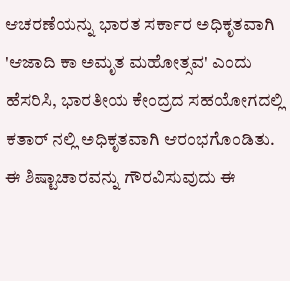ಆಚರಣೆಯನ್ನು ಭಾರತ ಸರ್ಕಾರ ಅಧಿಕೃತವಾಗಿ 'ಆಜಾದಿ ಕಾ ಅಮೃತ ಮಹೋತ್ಸವ' ಎಂದು ಹೆಸರಿಸಿ, ಭಾರತೀಯ ಕೇಂದ್ರದ ಸಹಯೋಗದಲ್ಲಿ ಕತಾರ್ ನಲ್ಲಿ ಅಧಿಕೃತವಾಗಿ ಆರಂಭಗೊಂಡಿತು. ಈ ಶಿಷ್ಟಾಚಾರವನ್ನು ಗೌರವಿಸುವುದು ಈ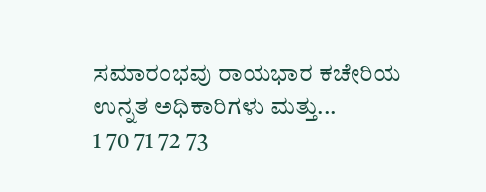ಸಮಾರಂಭವು ರಾಯಭಾರ ಕಚೇರಿಯ ಉನ್ನತ ಅಧಿಕಾರಿಗಳು ಮತ್ತು...
1 70 71 72 73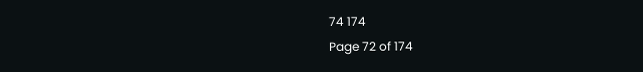74 174
Page 72 of 174